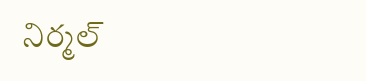నిర్మల్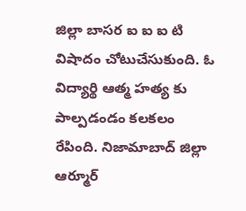జిల్లా బాసర ఐ ఐ ఐ టి విషాదం చోటుచేసుకుంది. ఓ విద్యార్థి ఆత్మ హత్య కు పాల్పడండం కలకలం రేపింది. నిజామాబాద్ జిల్లా ఆర్మూర్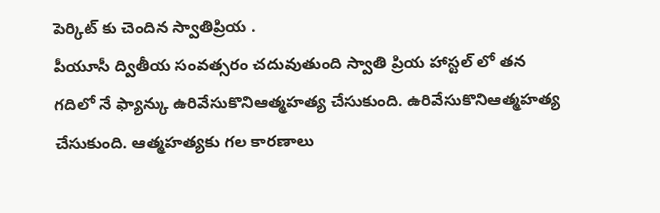పెర్కిట్ కు చెందిన స్వాతిప్రియ .
పీయూసీ ద్వితీయ సంవత్సరం చదువుతుంది స్వాతి ప్రియ హాస్టల్ లో తన గదిలో నే ఫ్యాన్కు ఉరివేసుకొనిఆత్మహత్య చేసుకుంది. ఉరివేసుకొనిఆత్మహత్య చేసుకుంది. ఆత్మహత్యకు గల కారణాలు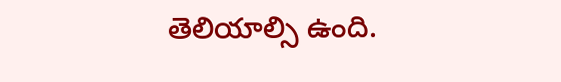తెలియాల్సి ఉంది.